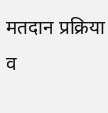मतदान प्रक्रिया व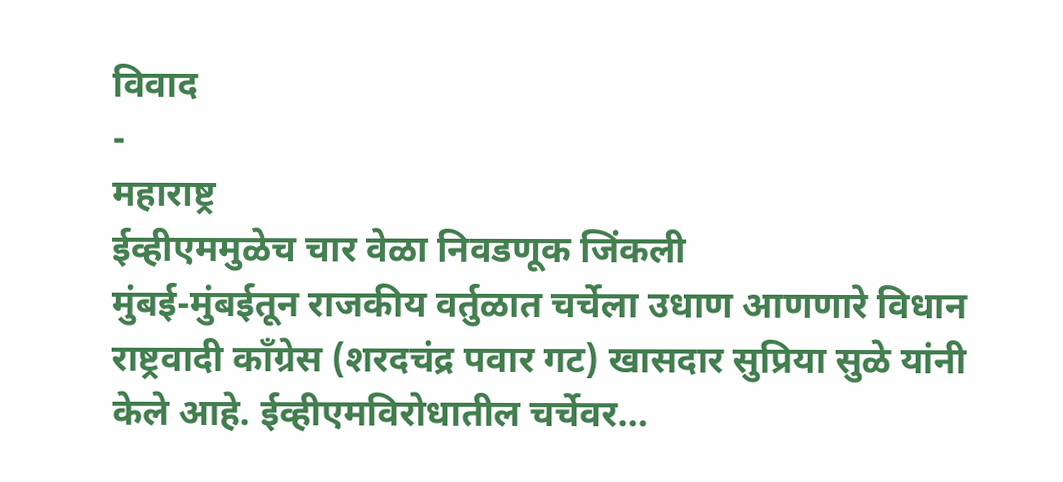विवाद
-
महाराष्ट्र
ईव्हीएममुळेच चार वेळा निवडणूक जिंकली
मुंबई-मुंबईतून राजकीय वर्तुळात चर्चेला उधाण आणणारे विधान राष्ट्रवादी काँग्रेस (शरदचंद्र पवार गट) खासदार सुप्रिया सुळे यांनी केले आहे. ईव्हीएमविरोधातील चर्चेवर…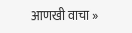आणखी वाचा »